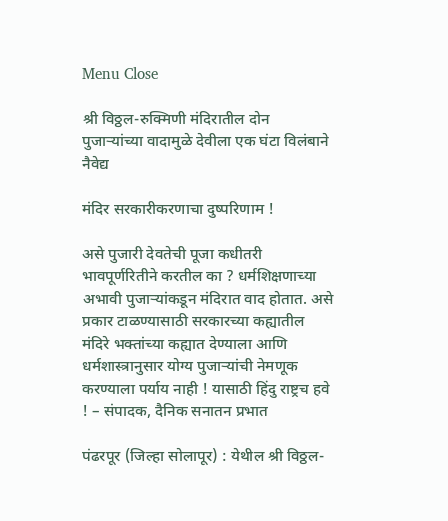Menu Close

श्री विठ्ठल-रुक्मिणी मंदिरातील दोन पुजार्‍यांच्या वादामुळे देवीला एक घंटा विलंबाने नैवेद्य

मंदिर सरकारीकरणाचा दुष्परिणाम !

असे पुजारी देवतेची पूजा कधीतरी भावपूर्णरितीने करतील का ? धर्मशिक्षणाच्या अभावी पुजार्‍यांकडून मंदिरात वाद होतात. असे प्रकार टाळण्यासाठी सरकारच्या कह्यातील मंदिरे भक्तांच्या कह्यात देण्याला आणि धर्मशास्त्रानुसार योग्य पुजार्‍यांची नेमणूक करण्याला पर्याय नाही ! यासाठी हिंदु राष्ट्रच हवे ! – संपादक, दैनिक सनातन प्रभात

पंढरपूर (जिल्हा सोलापूर) : येथील श्री विठ्ठल-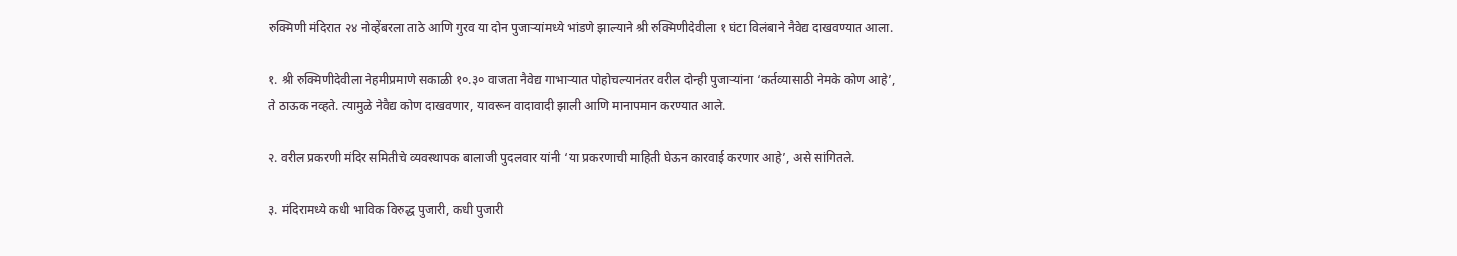रुक्मिणी मंदिरात २४ नोव्हेंबरला ताठे आणि गुरव या दोन पुजार्‍यांमध्ये भांडणे झाल्याने श्री रुक्मिणीदेवीला १ घंटा विलंबाने नैवेद्य दाखवण्यात आला.

१. श्री रुक्मिणीदेवीला नेहमीप्रमाणे सकाळी १०.३० वाजता नैवेद्य गाभार्‍यात पोहोचल्यानंतर वरील दोन्ही पुजार्‍यांना ‘कर्तव्यासाठी नेमके कोण आहे’, ते ठाऊक नव्हते. त्यामुळे नेवैद्य कोण दाखवणार, यावरून वादावादी झाली आणि मानापमान करण्यात आले.

२. वरील प्रकरणी मंदिर समितीचे व्यवस्थापक बालाजी पुदलवार यांनी ‘या प्रकरणाची माहिती घेऊन कारवाई करणार आहे’, असे सांगितले.

३. मंदिरामध्ये कधी भाविक विरुद्ध पुजारी, कधी पुजारी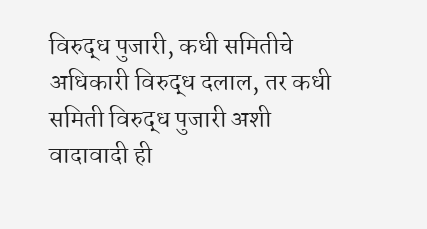विरुद्ध पुजारी, कधी समितीचे अधिकारी विरुद्ध दलाल, तर कधी समिती विरुद्ध पुजारी अशी वादावादी ही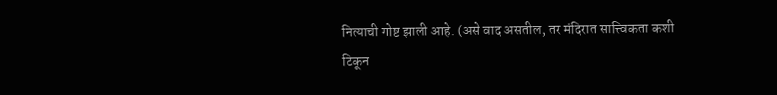नित्याची गोष्ट झाली आहे. (असे वाद असतील, तर मंदिरात सात्त्विकता कशी टिकून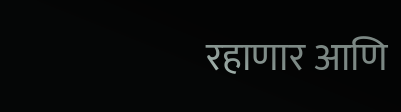रहाणार आणि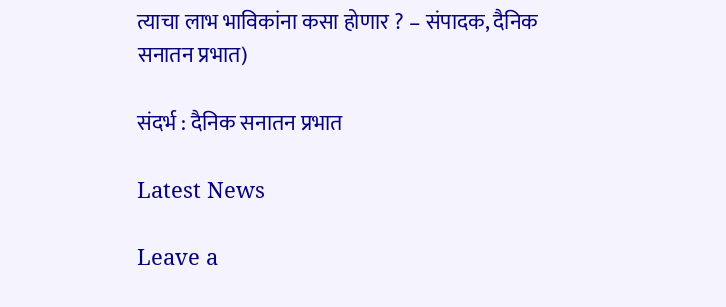त्याचा लाभ भाविकांना कसा होणार ? – संपादक, दैनिक सनातन प्रभात)

संदर्भ : दैनिक सनातन प्रभात

Latest News

Leave a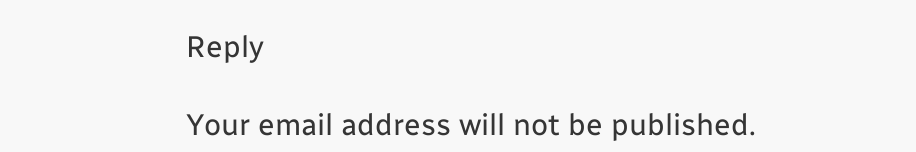Reply

Your email address will not be published.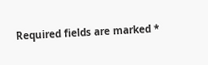Required fields are marked *